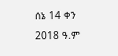ሰኔ 14 ቀን 2018 ዓ.ም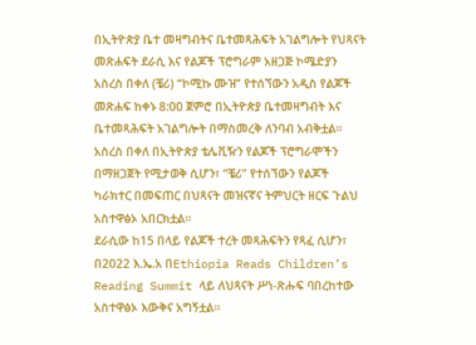በኢትዮጵያ ቤተ መዛግብትና ቤተመጻሕፍት አገልግሎት የህጻናት መጽሐፍት ደራሲ እና የልጆች ፕሮግራም አዘጋጅ ኮሜድያን አስረስ በቀለ (ቼሪ) “ኮሚኩ ሙዝ” የተሰኘውን አዲስ የልጆች መጽሐፍ ከቀኑ 8:00 ጀምሮ በኢትዮጵያ ቤተመዛግብት እና ቤተመጻሕፍት አገልግሎት በማስመረቅ ለንባብ አብቅቷል።
አስረስ በቀለ በኢትዮጵያ ቴሌቪዥን የልጆች ፕሮግራሞችን በማዘጋጀት የሚታወቅ ሲሆን፣ “ቼሪ” የተሰኘውን የልጆች ካራክተር በመፍጠር በህጻናት መዝናኛና ትምህርት ዘርፍ ጉልህ አስተዋፅኦ አበርክቷል።
ደራሲው ከ15 በላይ የልጆች ተረት መጻሕፍትን የጻፈ ሲሆን፣ በ2022 እ.ኤ.አ በEthiopia Reads Children’s Reading Summit ላይ ለህጻናት ሥነ-ጽሑፍ ባበረከተው አስተዋፅኦ እውቅና አግኝቷል።